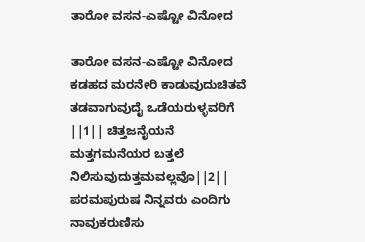ತಾರೋ ವಸನ-ಎಷ್ಟೋ ವಿನೋದ

ತಾರೋ ವಸನ-ಎಷ್ಟೋ ವಿನೋದ ಕಡಹದ ಮರನೇರಿ ಕಾಡುವುದುಚಿತವೆ ತಡವಾಗುವುದೈ ಒಡೆಯರುಳ್ಳವರಿಗೆ ||1|| ಚಿತ್ತಜನೈಯನೆ ಮತ್ತಗಮನೆಯರ ಬತ್ತಲೆ ನಿಲಿಸುವುದುತ್ತಮವಲ್ಲವೊ||2|| ಪರಮಪುರುಷ ನಿನ್ನವರು ಎಂದಿಗು ನಾವುಕರುಣಿಸು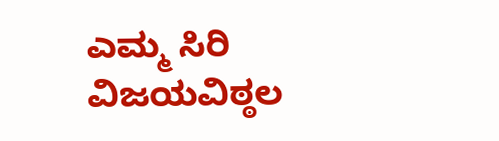ಎಮ್ಮ ಸಿರಿ ವಿಜಯವಿಠ್ಠಲ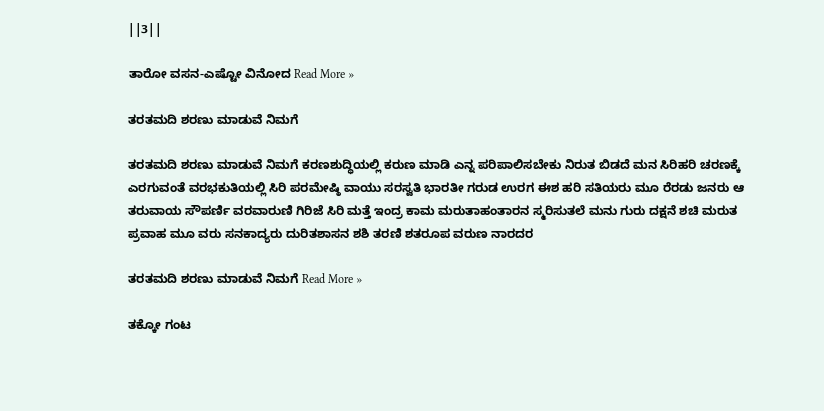||3||

ತಾರೋ ವಸನ-ಎಷ್ಟೋ ವಿನೋದ Read More »

ತರತಮದಿ ಶರಣು ಮಾಡುವೆ ನಿಮಗೆ

ತರತಮದಿ ಶರಣು ಮಾಡುವೆ ನಿಮಗೆ ಕರಣಶುದ್ಧಿಯಲ್ಲಿ ಕರುಣ ಮಾಡಿ ಎನ್ನ ಪರಿಪಾಲಿಸಬೇಕು ನಿರುತ ಬಿಡದೆ ಮನ ಸಿರಿಹರಿ ಚರಣಕ್ಕೆ ಎರಗುವಂತೆ ವರಭಕುತಿಯಲ್ಲಿ ಸಿರಿ ಪರಮೇಷ್ಠಿ ವಾಯು ಸರಸ್ವತಿ ಭಾರತೀ ಗರುಡ ಉರಗ ಈಶ ಹರಿ ಸತಿಯರು ಮೂ ರೆರಡು ಜನರು ಆ ತರುವಾಯ ಸೌಪರ್ಣಿ ವರವಾರುಣಿ ಗಿರಿಜೆ ಸಿರಿ ಮತ್ತೆ ಇಂದ್ರ ಕಾಮ ಮರುತಾಹಂತಾರನ ಸ್ಮರಿಸುತಲೆ ಮನು ಗುರು ದಕ್ಷನೆ ಶಚಿ ಮರುತ ಪ್ರವಾಹ ಮೂ ವರು ಸನಕಾದ್ಯರು ದುರಿತಶಾಸನ ಶಶಿ ತರಣಿ ಶತರೂಪ ವರುಣ ನಾರದರ

ತರತಮದಿ ಶರಣು ಮಾಡುವೆ ನಿಮಗೆ Read More »

ತಕ್ಕೋ ಗಂಟ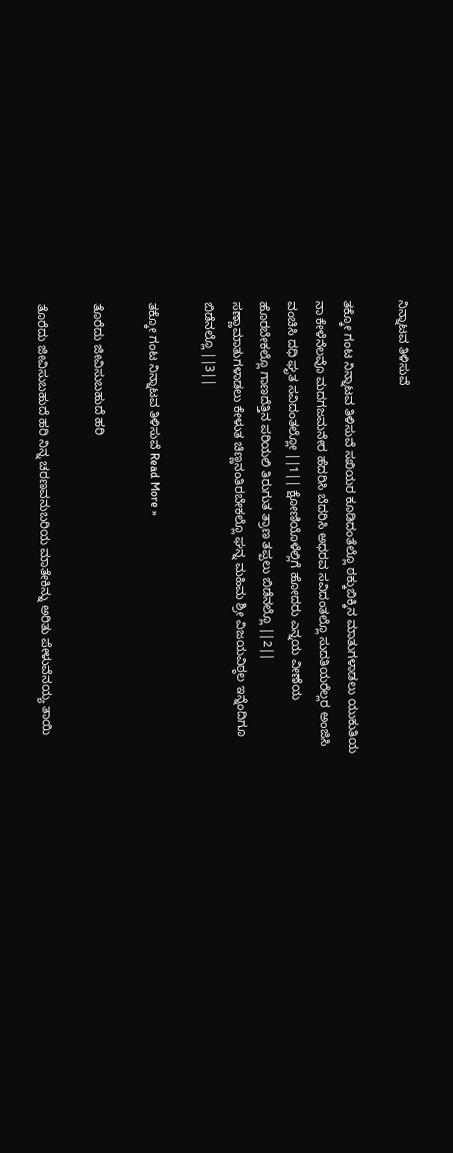ನಿನ್ನಾಟವ ತಿಳಿಸುವೆ

ತಕ್ಕೋ ಗಂಟ ನಿನ್ನಾಟವ ತಿಳಿಸುವೆ ಸಖಿಯರ ಕೂಡಿದಂತೆಲ್ಲೊ ಠಕ್ಕುಬಿಕ್ಕಿನ ಮಾತುಗಳಾಡಲು ಯುಕುತಿಯ ನಾ ಕೇಳೆನೆಲವೊ ಮದಗಜಮನೇರ ಹೆದರಿಸಿ ಬೆದರಿಸಿ ಅಧರವ ಸವಿದಂತಲ್ಲೊ ಸುದತಿಯರೆಲ್ಲರ ಅಂಜಿಸಿ ವಂಚಿಸಿ ದಧಿ ಘೃತ ಸವಿದಂತಲ್ಲೋ ||1|| ಕ್ಷೋಣಿಯೊಳೆಲ್ಲಿಗೆ ಹೋದರು ಎನ್ನಯ ವೀಣೆಯ ಹೊರಬೇಕಲ್ಲೊ ಗಾಣದೆತ್ತಿನ ಪರಿಯಲಿ ತಿರುಗುತ ತ್ರಾಣ ತಪ್ಪಲು ಬಿಡೆನಲ್ಲೊ ||2|| ಸಣ್ಣಾಮಾತುಗಳಾಡಲು ಕೇಳುತ ಚಿಣ್ಣನಂತಿರಬೇಕಲ್ಲೊ ಘನ್ನ ಮಹಿಮ ಶ್ರೀ ವಿಜಯವಿಠ್ಠಲ ಇನ್ನೆಂದಿಗೂ ಬಿಡೆನಲ್ಲೊ ||3||

ತಕ್ಕೋ ಗಂಟ ನಿನ್ನಾಟವ ತಿಳಿಸುವೆ Read More »

ತೊರೆದು ಜೀವಿಸುಬಹುದೆ ಹರಿ

ತೊರೆದು ಜೀವಿಸುಬಹುದೆ ಹರಿ ನಿನ್ನ ಚರಣವನುಬರಿಯ ಮಾತೇಕಿನ್ನು ಅರಿತು ಪೇಳುವೆನಯ್ಯ ತಾಯಿ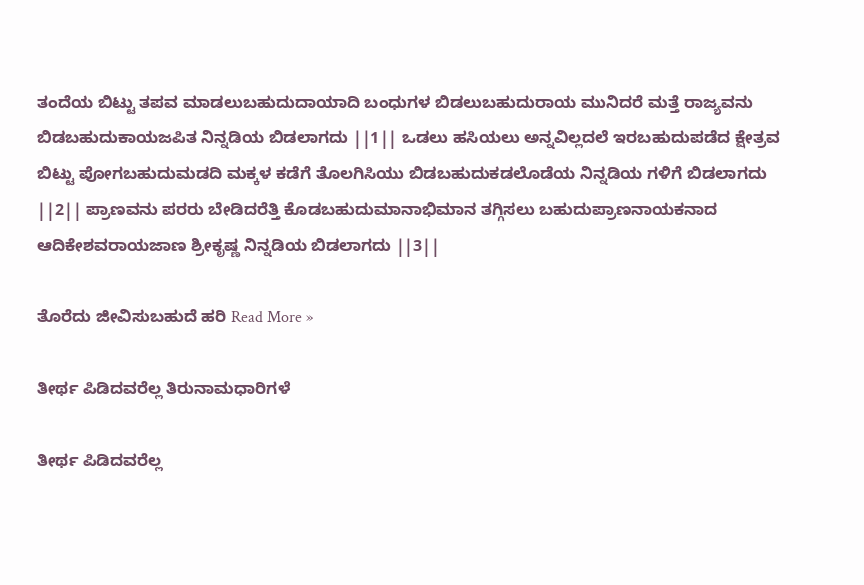ತಂದೆಯ ಬಿಟ್ಟು ತಪವ ಮಾಡಲುಬಹುದುದಾಯಾದಿ ಬಂಧುಗಳ ಬಿಡಲುಬಹುದುರಾಯ ಮುನಿದರೆ ಮತ್ತೆ ರಾಜ್ಯವನು ಬಿಡಬಹುದುಕಾಯಜಪಿತ ನಿನ್ನಡಿಯ ಬಿಡಲಾಗದು ||1|| ಒಡಲು ಹಸಿಯಲು ಅನ್ನವಿಲ್ಲದಲೆ ಇರಬಹುದುಪಡೆದ ಕ್ಷೇತ್ರವ ಬಿಟ್ಟು ಪೋಗಬಹುದುಮಡದಿ ಮಕ್ಕಳ ಕಡೆಗೆ ತೊಲಗಿಸಿಯು ಬಿಡಬಹುದುಕಡಲೊಡೆಯ ನಿನ್ನಡಿಯ ಗಳಿಗೆ ಬಿಡಲಾಗದು ||2|| ಪ್ರಾಣವನು ಪರರು ಬೇಡಿದರೆತ್ತಿ ಕೊಡಬಹುದುಮಾನಾಭಿಮಾನ ತಗ್ಗಿಸಲು ಬಹುದುಪ್ರಾಣನಾಯಕನಾದ ಆದಿಕೇಶವರಾಯಜಾಣ ಶ್ರೀಕೃಷ್ಣ ನಿನ್ನಡಿಯ ಬಿಡಲಾಗದು ||3||

ತೊರೆದು ಜೀವಿಸುಬಹುದೆ ಹರಿ Read More »

ತೀರ್ಥ ಪಿಡಿದವರೆಲ್ಲ ತಿರುನಾಮಧಾರಿಗಳೆ

ತೀರ್ಥ ಪಿಡಿದವರೆಲ್ಲ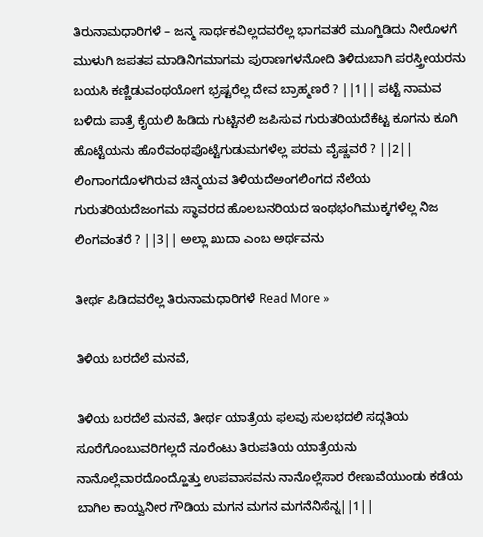ತಿರುನಾಮಧಾರಿಗಳೆ – ಜನ್ಮ ಸಾರ್ಥಕವಿಲ್ಲದವರೆಲ್ಲ ಭಾಗವತರೆ ಮೂಗ್ಹಿಡಿದು ನೀರೊಳಗೆ ಮುಳುಗಿ ಜಪತಪ ಮಾಡಿನಿಗಮಾಗಮ ಪುರಾಣಗಳನೋದಿ ತಿಳಿದುಬಾಗಿ ಪರಸ್ತ್ರೀಯರನು ಬಯಸಿ ಕಣ್ಣಿಡುವಂಥಯೋಗ ಭ್ರಷ್ಟರೆಲ್ಲ ದೇವ ಬ್ರಾಹ್ಮಣರೆ ? ||1|| ಪಟ್ಟೆ ನಾಮವ ಬಳಿದು ಪಾತ್ರೆ ಕೈಯಲಿ ಹಿಡಿದು ಗುಟ್ಟಿನಲಿ ಜಪಿಸುವ ಗುರುತರಿಯದೆಕೆಟ್ಟ ಕೂಗನು ಕೂಗಿ ಹೊಟ್ಟೆಯನು ಹೊರೆವಂಥಪೊಟ್ಟೆಗುಡುಮಗಳೆಲ್ಲ ಪರಮ ವೈಷ್ಣವರೆ ? ||2|| ಲಿಂಗಾಂಗದೊಳಗಿರುವ ಚಿನ್ಮಯವ ತಿಳಿಯದೆಅಂಗಲಿಂಗದ ನೆಲೆಯ ಗುರುತರಿಯದೆಜಂಗಮ ಸ್ಥಾವರದ ಹೊಲಬನರಿಯದ ಇಂಥಭಂಗಿಮುಕ್ಕಗಳೆಲ್ಲ ನಿಜ ಲಿಂಗವಂತರೆ ? ||3|| ಅಲ್ಲಾ ಖುದಾ ಎಂಬ ಅರ್ಥವನು

ತೀರ್ಥ ಪಿಡಿದವರೆಲ್ಲ ತಿರುನಾಮಧಾರಿಗಳೆ Read More »

ತಿಳಿಯ ಬರದೆಲೆ ಮನವೆ,

ತಿಳಿಯ ಬರದೆಲೆ ಮನವೆ, ತೀರ್ಥ ಯಾತ್ರೆಯ ಫಲವು ಸುಲಭದಲಿ ಸದ್ಗತಿಯ ಸೂರೆಗೊಂಬುವರಿಗಲ್ಲದೆ ನೂರೆಂಟು ತಿರುಪತಿಯ ಯಾತ್ರೆಯನು ನಾನೊಲ್ಲೆವಾರದೊಂದ್ಹೊತ್ತು ಉಪವಾಸವನು ನಾನೊಲ್ಲೆಸಾರ ರೇಣುವೆಯುಂಡು ಕಡೆಯ ಬಾಗಿಲ ಕಾಯ್ವನೀರ ಗೌಡಿಯ ಮಗನ ಮಗನ ಮಗನೆನಿಸೆನ್ನ||1||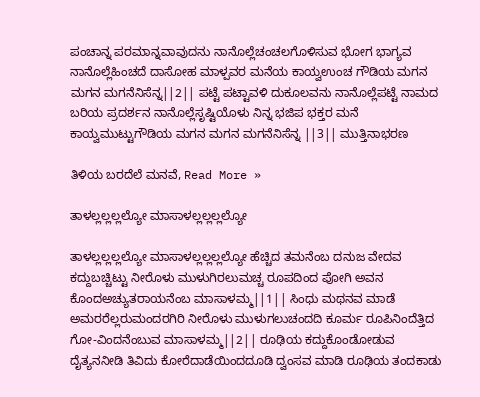ಪಂಚಾನ್ನ ಪರಮಾನ್ನವಾವುದನು ನಾನೊಲ್ಲೆಚಂಚಲಗೊಳಿಸುವ ಭೋಗ ಭಾಗ್ಯವ ನಾನೊಲ್ಲೆಹಿಂಚದೆ ದಾಸೋಹ ಮಾಳ್ಪವರ ಮನೆಯ ಕಾಯ್ವಉಂಚ ಗೌಡಿಯ ಮಗನ ಮಗನ ಮಗನೆನಿಸೆನ್ನ||2|| ಪಟ್ಟೆ ಪಟ್ಟಾವಳಿ ದುಕೂಲವನು ನಾನೊಲ್ಲೆಪಟ್ಟೆ ನಾಮದ ಬರಿಯ ಪ್ರದರ್ಶನ ನಾನೊಲ್ಲೆಸೃಷ್ಟಿಯೊಳು ನಿನ್ನ ಭಜಿಪ ಭಕ್ತರ ಮನೆ ಕಾಯ್ವಮುಟ್ಟುಗೌಡಿಯ ಮಗನ ಮಗನ ಮಗನೆನಿಸೆನ್ನ ||3|| ಮುತ್ತಿನಾಭರಣ

ತಿಳಿಯ ಬರದೆಲೆ ಮನವೆ, Read More »

ತಾಳಲ್ಲಲ್ಲಲ್ಲಲ್ಯೋ ಮಾಸಾಳಲ್ಲಲ್ಲಲ್ಲಲ್ಯೋ

ತಾಳಲ್ಲಲ್ಲಲ್ಲಲ್ಯೋ ಮಾಸಾಳಲ್ಲಲ್ಲಲ್ಲಲ್ಯೋ ಹೆಚ್ಚಿದ ತಮನೆಂಬ ದನುಜ ವೇದವ ಕದ್ದುಬಚ್ಚಿಟ್ಟು ನೀರೊಳು ಮುಳುಗಿರಲುಮಚ್ಚ ರೂಪದಿಂದ ಪೋಗಿ ಅವನ ಕೊಂದಅಚ್ಯುತರಾಯನೆಂಬ ಮಾಸಾಳಮ್ಮ||1|| ಸಿಂಧು ಮಥನವ ಮಾಡೆ ಅಮರರೆಲ್ಲರುಮಂದರಗಿರಿ ನೀರೊಳು ಮುಳುಗಲುಚಂದದಿ ಕೂರ್ಮ ರೂಪಿನಿಂದೆತ್ತಿದ ಗೋ-ವಿಂದನೆಂಬುವ ಮಾಸಾಳಮ್ಮ||2|| ರೂಢಿಯ ಕದ್ದುಕೊಂಡೋಡುವ ದೈತ್ಯನನೀಡಿ ತಿವಿದು ಕೋರೆದಾಡೆಯಿಂದದೂಡಿ ದ್ವಂಸವ ಮಾಡಿ ರೂಢಿಯ ತಂದಕಾಡು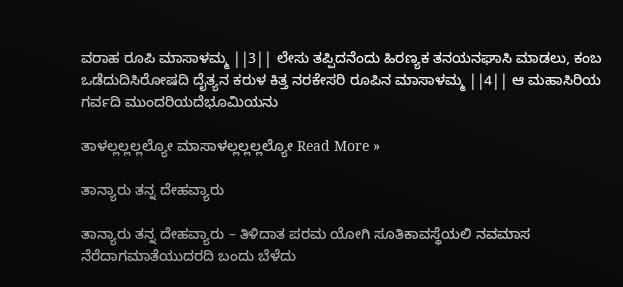ವರಾಹ ರೂಪಿ ಮಾಸಾಳಮ್ಮ ||3|| ಲೇಸು ತಪ್ಪಿದನೆಂದು ಹಿರಣ್ಯಕ ತನಯನಘಾಸಿ ಮಾಡಲು, ಕಂಬ ಒಡೆದುದಿಸಿರೋಷದಿ ದೈತ್ಯನ ಕರುಳ ಕಿತ್ತ ನರಕೇಸರಿ ರೂಪಿನ ಮಾಸಾಳಮ್ಮ ||4|| ಆ ಮಹಾಸಿರಿಯ ಗರ್ವದಿ ಮುಂದರಿಯದೆಭೂಮಿಯನು

ತಾಳಲ್ಲಲ್ಲಲ್ಲಲ್ಯೋ ಮಾಸಾಳಲ್ಲಲ್ಲಲ್ಲಲ್ಯೋ Read More »

ತಾನ್ಯಾರು ತನ್ನ ದೇಹವ್ಯಾರು

ತಾನ್ಯಾರು ತನ್ನ ದೇಹವ್ಯಾರು – ತಿಳಿದಾತ ಪರಮ ಯೋಗಿ ಸೂತಿಕಾವಸ್ಥೆಯಲಿ ನವಮಾಸ ನೆರೆದಾಗಮಾತೆಯುದರದಿ ಬಂದು ಬೆಳೆದು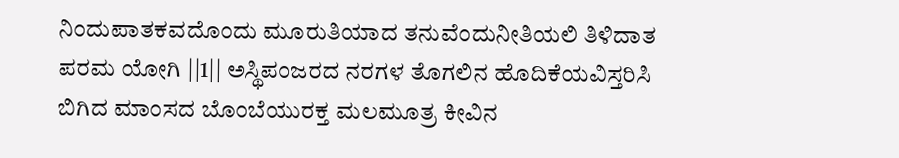ನಿಂದುಪಾತಕವದೊಂದು ಮೂರುತಿಯಾದ ತನುವೆಂದುನೀತಿಯಲಿ ತಿಳಿದಾತ ಪರಮ ಯೋಗಿ ||1|| ಅಸ್ಥಿಪಂಜರದ ನರಗಳ ತೊಗಲಿನ ಹೊದಿಕೆಯವಿಸ್ತರಿಸಿ ಬಿಗಿದ ಮಾಂಸದ ಬೊಂಬೆಯುರಕ್ತ ಮಲಮೂತ್ರ ಕೀವಿನ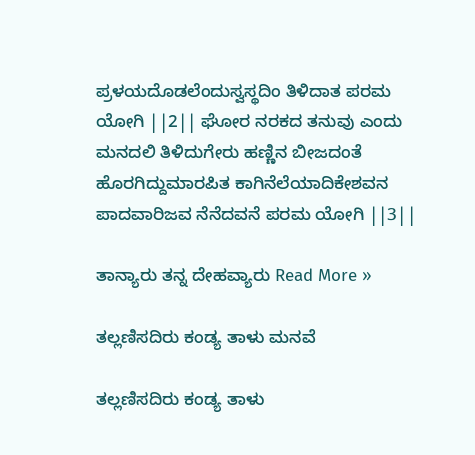ಪ್ರಳಯದೊಡಲೆಂದುಸ್ವಸ್ಥದಿಂ ತಿಳಿದಾತ ಪರಮ ಯೋಗಿ ||2|| ಘೋರ ನರಕದ ತನುವು ಎಂದು ಮನದಲಿ ತಿಳಿದುಗೇರು ಹಣ್ಣಿನ ಬೀಜದಂತೆ ಹೊರಗಿದ್ದುಮಾರಪಿತ ಕಾಗಿನೆಲೆಯಾದಿಕೇಶವನ ಪಾದವಾರಿಜವ ನೆನೆದವನೆ ಪರಮ ಯೋಗಿ ||3||

ತಾನ್ಯಾರು ತನ್ನ ದೇಹವ್ಯಾರು Read More »

ತಲ್ಲಣಿಸದಿರು ಕಂಡ್ಯ ತಾಳು ಮನವೆ

ತಲ್ಲಣಿಸದಿರು ಕಂಡ್ಯ ತಾಳು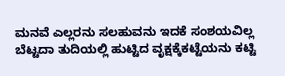ಮನವೆ ಎಲ್ಲರನು ಸಲಹುವನು ಇದಕೆ ಸಂಶಯವಿಲ್ಲ ಬೆಟ್ಟದಾ ತುದಿಯಲ್ಲಿ ಹುಟ್ಟಿದ ವೃಕ್ಷಕ್ಕೆಕಟ್ಟೆಯನು ಕಟ್ಟಿ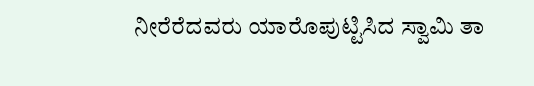ನೀರೆರೆದವರು ಯಾರೊಪುಟ್ಟಿಸಿದ ಸ್ವಾಮಿ ತಾ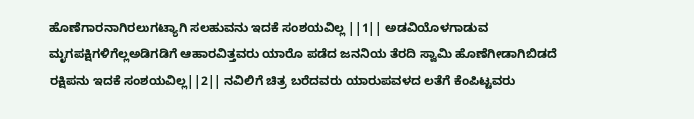ಹೊಣೆಗಾರನಾಗಿರಲುಗಟ್ಯಾಗಿ ಸಲಹುವನು ಇದಕೆ ಸಂಶಯವಿಲ್ಲ ||1|| ಅಡವಿಯೊಳಗಾಡುವ ಮೃಗಪಕ್ಷಿಗಳಿಗೆಲ್ಲಅಡಿಗಡಿಗೆ ಆಹಾರವಿತ್ತವರು ಯಾರೊ ಪಡೆದ ಜನನಿಯ ತೆರದಿ ಸ್ವಾಮಿ ಹೊಣೆಗೀಡಾಗಿಬಿಡದೆ ರಕ್ಷಿಪನು ಇದಕೆ ಸಂಶಯವಿಲ್ಲ||2|| ನವಿಲಿಗೆ ಚಿತ್ರ ಬರೆದವರು ಯಾರುಪವಳದ ಲತೆಗೆ ಕೆಂಪಿಟ್ಟವರು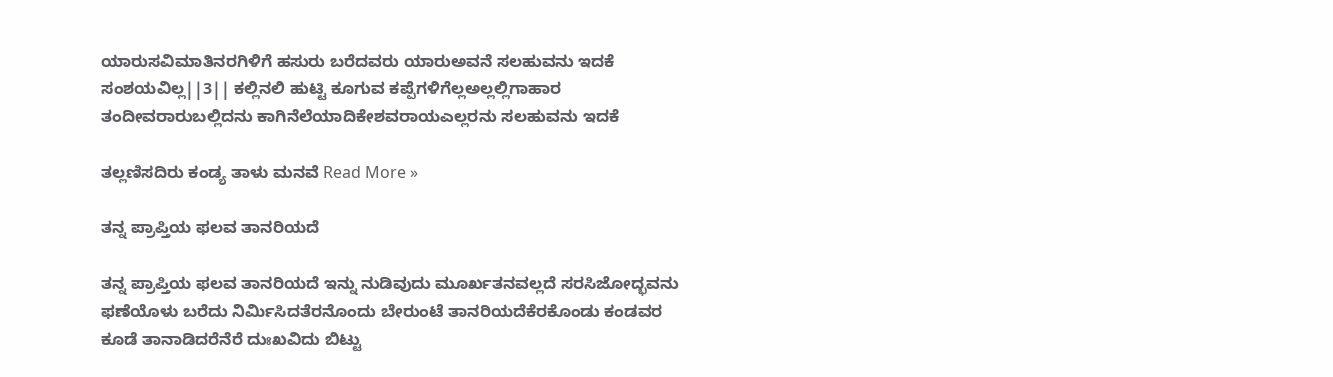ಯಾರುಸವಿಮಾತಿನರಗಿಳಿಗೆ ಹಸುರು ಬರೆದವರು ಯಾರುಅವನೆ ಸಲಹುವನು ಇದಕೆ ಸಂಶಯವಿಲ್ಲ||3|| ಕಲ್ಲಿನಲಿ ಹುಟ್ಟಿ ಕೂಗುವ ಕಪ್ಪೆಗಳಿಗೆಲ್ಲಅಲ್ಲಲ್ಲಿಗಾಹಾರ ತಂದೀವರಾರುಬಲ್ಲಿದನು ಕಾಗಿನೆಲೆಯಾದಿಕೇಶವರಾಯಎಲ್ಲರನು ಸಲಹುವನು ಇದಕೆ

ತಲ್ಲಣಿಸದಿರು ಕಂಡ್ಯ ತಾಳು ಮನವೆ Read More »

ತನ್ನ ಪ್ರಾಪ್ತಿಯ ಫಲವ ತಾನರಿಯದೆ

ತನ್ನ ಪ್ರಾಪ್ತಿಯ ಫಲವ ತಾನರಿಯದೆ ಇನ್ನು ನುಡಿವುದು ಮೂರ್ಖತನವಲ್ಲದೆ ಸರಸಿಜೋದ್ಭವನು ಫಣೆಯೊಳು ಬರೆದು ನಿರ್ಮಿಸಿದತೆರನೊಂದು ಬೇರುಂಟೆ ತಾನರಿಯದೆಕೆರಕೊಂಡು ಕಂಡವರ ಕೂಡೆ ತಾನಾಡಿದರೆನೆರೆ ದುಃಖವಿದು ಬಿಟ್ಟು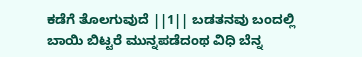ಕಡೆಗೆ ತೊಲಗುವುದೆ ||1|| ಬಡತನವು ಬಂದಲ್ಲಿ ಬಾಯಿ ಬಿಟ್ಟರೆ ಮುನ್ನಪಡೆದಂಥ ವಿಧಿ ಬೆನ್ನ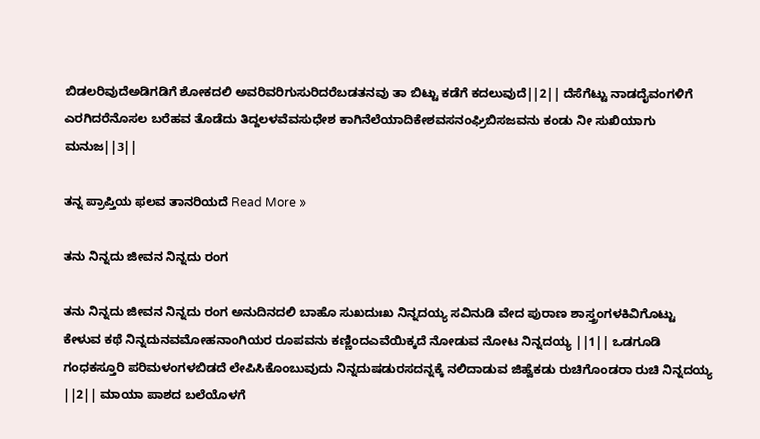ಬಿಡಲರಿವುದೆಅಡಿಗಡಿಗೆ ಶೋಕದಲಿ ಅವರಿವರಿಗುಸುರಿದರೆಬಡತನವು ತಾ ಬಿಟ್ಟು ಕಡೆಗೆ ಕದಲುವುದೆ||2|| ದೆಸೆಗೆಟ್ಟು ನಾಡದೈವಂಗಳಿಗೆ ಎರಗಿದರೆನೊಸಲ ಬರೆಹವ ತೊಡೆದು ತಿದ್ದಲಳವೆವಸುಧೇಶ ಕಾಗಿನೆಲೆಯಾದಿಕೇಶವಸನಂಘ್ರಿಬಿಸಜವನು ಕಂಡು ನೀ ಸುಖಿಯಾಗು ಮನುಜ||3||

ತನ್ನ ಪ್ರಾಪ್ತಿಯ ಫಲವ ತಾನರಿಯದೆ Read More »

ತನು ನಿನ್ನದು ಜೀವನ ನಿನ್ನದು ರಂಗ

ತನು ನಿನ್ನದು ಜೀವನ ನಿನ್ನದು ರಂಗ ಅನುದಿನದಲಿ ಬಾಹೊ ಸುಖದುಃಖ ನಿನ್ನದಯ್ಯ ಸವಿನುಡಿ ವೇದ ಪುರಾಣ ಶಾಸ್ತ್ರಂಗಳಕಿವಿಗೊಟ್ಟು ಕೇಳುವ ಕಥೆ ನಿನ್ನದುನವಮೋಹನಾಂಗಿಯರ ರೂಪವನು ಕಣ್ಣಿಂದಎವೆಯಿಕ್ಕದೆ ನೋಡುವ ನೋಟ ನಿನ್ನದಯ್ಯ ||1|| ಒಡಗೂಡಿ ಗಂಧಕಸ್ತೂರಿ ಪರಿಮಳಂಗಳಬಿಡದೆ ಲೇಪಿಸಿಕೊಂಬುವುದು ನಿನ್ನದುಷಡುರಸದನ್ನಕ್ಕೆ ನಲಿದಾಡುವ ಜಿಹ್ವೆಕಡು ರುಚಿಗೊಂಡರಾ ರುಚಿ ನಿನ್ನದಯ್ಯ ||2|| ಮಾಯಾ ಪಾಶದ ಬಲೆಯೊಳಗೆ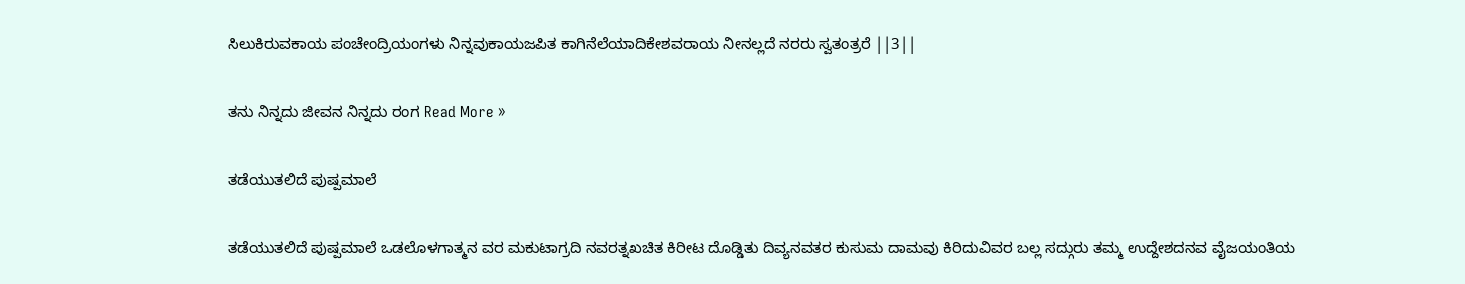ಸಿಲುಕಿರುವಕಾಯ ಪಂಚೇಂದ್ರಿಯಂಗಳು ನಿನ್ನವುಕಾಯಜಪಿತ ಕಾಗಿನೆಲೆಯಾದಿಕೇಶವರಾಯ ನೀನಲ್ಲದೆ ನರರು ಸ್ವತಂತ್ರರೆ ||3||

ತನು ನಿನ್ನದು ಜೀವನ ನಿನ್ನದು ರಂಗ Read More »

ತಡೆಯುತಲಿದೆ ಪುಷ್ಪಮಾಲೆ

ತಡೆಯುತಲಿದೆ ಪುಷ್ಪಮಾಲೆ ಒಡಲೊಳಗಾತ್ಮನ ವರ ಮಕುಟಾಗ್ರದಿ ನವರತ್ನಖಚಿತ ಕಿರೀಟ ದೊಡ್ಡಿತು ದಿವ್ಯನವತರ ಕುಸುಮ ದಾಮವು ಕಿರಿದುವಿವರ ಬಲ್ಲ ಸದ್ಗುರು ತಮ್ಮ ಉದ್ದೇಶದನವ ವೈಜಯಂತಿಯ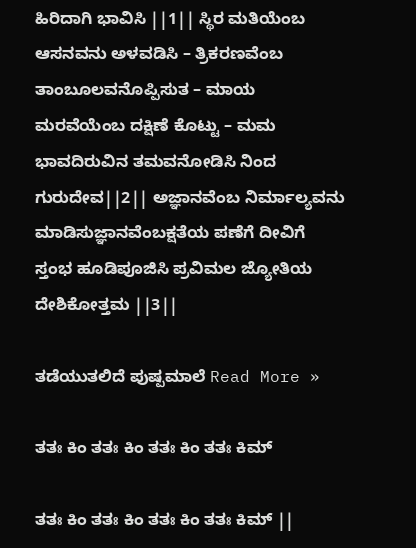ಹಿರಿದಾಗಿ ಭಾವಿಸಿ ||1|| ಸ್ಥಿರ ಮತಿಯೆಂಬ ಆಸನವನು ಅಳವಡಿಸಿ – ತ್ರಿಕರಣವೆಂಬ ತಾಂಬೂಲವನೊಪ್ಪಿಸುತ – ಮಾಯ ಮರವೆಯೆಂಬ ದಕ್ಷಿಣೆ ಕೊಟ್ಟು – ಮಮ ಭಾವದಿರುವಿನ ತಮವನೋಡಿಸಿ ನಿಂದ ಗುರುದೇವ||2|| ಅಜ್ಞಾನವೆಂಬ ನಿರ್ಮಾಲ್ಯವನು ಮಾಡಿಸುಜ್ಞಾನವೆಂಬಕ್ಷತೆಯ ಪಣೆಗೆ ದೀವಿಗೆ ಸ್ತಂಭ ಹೂಡಿಪೂಜಿಸಿ ಪ್ರವಿಮಲ ಜ್ಯೋತಿಯ ದೇಶಿಕೋತ್ತಮ ||3||

ತಡೆಯುತಲಿದೆ ಪುಷ್ಪಮಾಲೆ Read More »

ತತಃ ಕಿಂ ತತಃ ಕಿಂ ತತಃ ಕಿಂ ತತಃ ಕಿಮ್

ತತಃ ಕಿಂ ತತಃ ಕಿಂ ತತಃ ಕಿಂ ತತಃ ಕಿಮ್ ||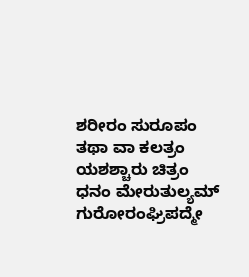ಶರೀರಂ ಸುರೂಪಂ ತಥಾ ವಾ ಕಲತ್ರಂ ಯಶಶ್ಚಾರು ಚಿತ್ರಂ ಧನಂ ಮೇರುತುಲ್ಯಮ್ ಗುರೋರಂಘ್ರಿಪದ್ಮೇ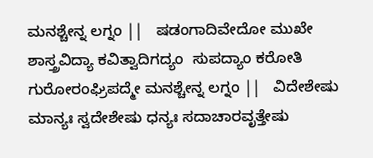ಮನಶ್ಚೇನ್ನ ಲಗ್ನಂ ||   ಷಡಂಗಾದಿವೇದೋ ಮುಖೇ  ಶಾಸ್ತ್ರವಿದ್ಯಾ ಕವಿತ್ವಾದಿಗದ್ಯಂ  ಸುಪದ್ಯಾಂ ಕರೋತಿ ಗುರೋರಂಘ್ರಿಪದ್ಮೇ ಮನಶ್ಚೇನ್ನ ಲಗ್ನಂ ||   ವಿದೇಶೇಷು ಮಾನ್ಯಃ ಸ್ವದೇಶೇಷು ಧನ್ಯಃ ಸದಾಚಾರವೃತ್ತೇಷು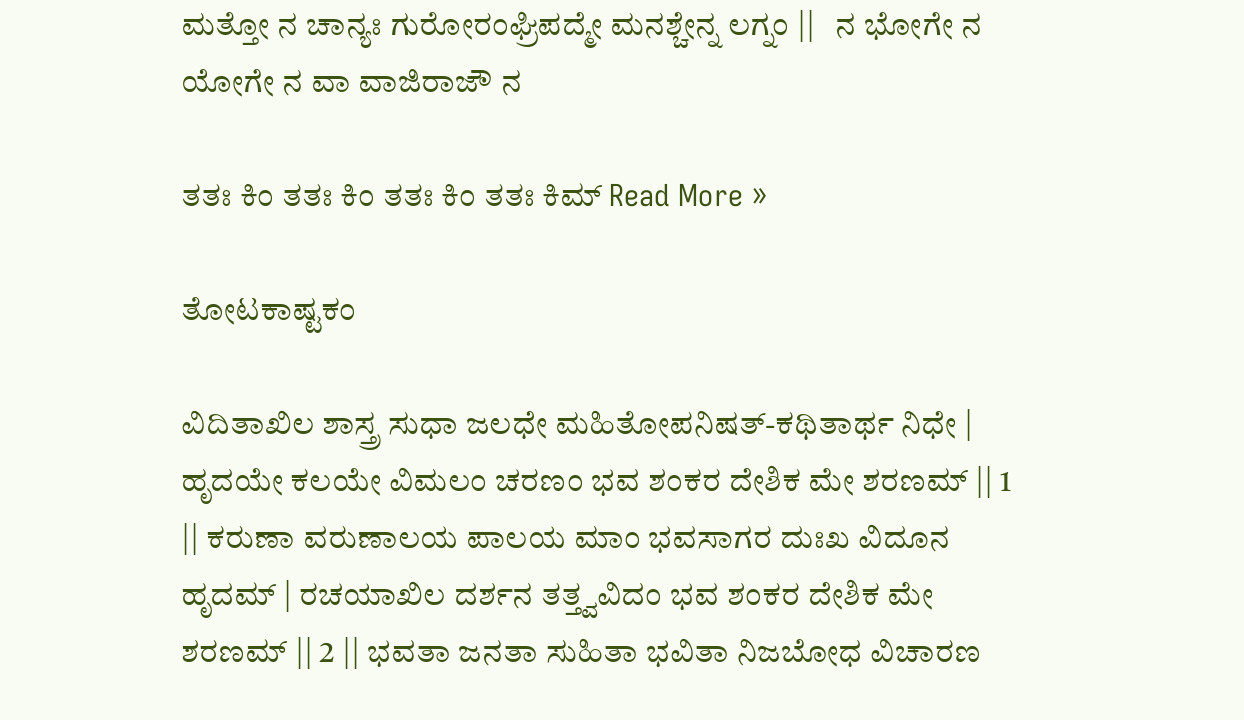ಮತ್ತೋ ನ ಚಾನ್ಯಃ ಗುರೋರಂಘ್ರಿಪದ್ಮೇ ಮನಶ್ಚೇನ್ನ ಲಗ್ನಂ ||   ನ ಭೋಗೇ ನ ಯೋಗೇ ನ ವಾ ವಾಜಿರಾಜೌ ನ

ತತಃ ಕಿಂ ತತಃ ಕಿಂ ತತಃ ಕಿಂ ತತಃ ಕಿಮ್ Read More »

ತೋಟಕಾಷ್ಟಕಂ

ವಿದಿತಾಖಿಲ ಶಾಸ್ತ್ರ ಸುಧಾ ಜಲಧೇ ಮಹಿತೋಪನಿಷತ್-ಕಥಿತಾರ್ಥ ನಿಧೇ | ಹೃದಯೇ ಕಲಯೇ ವಿಮಲಂ ಚರಣಂ ಭವ ಶಂಕರ ದೇಶಿಕ ಮೇ ಶರಣಮ್ || 1 || ಕರುಣಾ ವರುಣಾಲಯ ಪಾಲಯ ಮಾಂ ಭವಸಾಗರ ದುಃಖ ವಿದೂನ ಹೃದಮ್ | ರಚಯಾಖಿಲ ದರ್ಶನ ತತ್ತ್ವವಿದಂ ಭವ ಶಂಕರ ದೇಶಿಕ ಮೇ ಶರಣಮ್ || 2 || ಭವತಾ ಜನತಾ ಸುಹಿತಾ ಭವಿತಾ ನಿಜಬೋಧ ವಿಚಾರಣ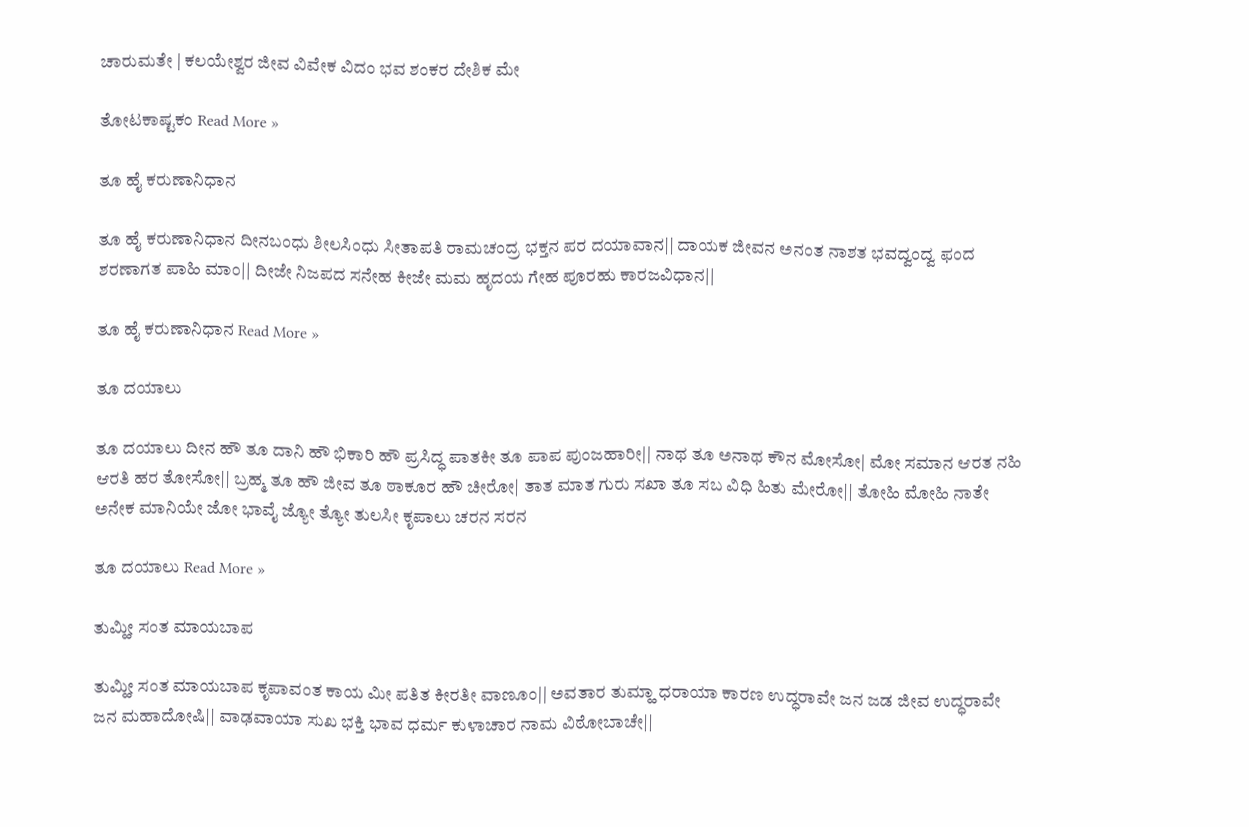ಚಾರುಮತೇ | ಕಲಯೇಶ್ವರ ಜೀವ ವಿವೇಕ ವಿದಂ ಭವ ಶಂಕರ ದೇಶಿಕ ಮೇ

ತೋಟಕಾಷ್ಟಕಂ Read More »

ತೂ ಹೈ ಕರುಣಾನಿಧಾನ

ತೂ ಹೈ ಕರುಣಾನಿಧಾನ ದೀನಬಂಧು ಶೀಲಸಿಂಧು ಸೀತಾಪತಿ ರಾಮಚಂದ್ರ ಭಕ್ತನ ಪರ ದಯಾವಾನ|| ದಾಯಕ ಜೀವನ ಅನಂತ ನಾಶತ ಭವದ್ವಂದ್ವ ಫಂದ ಶರಣಾಗತ ಪಾಹಿ ಮಾಂ|| ದೀಜೇ ನಿಜಪದ ಸನೇಹ ಕೀಜೇ ಮಮ ಹೃದಯ ಗೇಹ ಪೂರಹು ಕಾರಜವಿಧಾನ||

ತೂ ಹೈ ಕರುಣಾನಿಧಾನ Read More »

ತೂ ದಯಾಲು

ತೂ ದಯಾಲು ದೀನ ಹೌ ತೂ ದಾನಿ ಹೌ ಭಿಕಾರಿ ಹೌ ಪ್ರಸಿದ್ಧ ಪಾತಕೀ ತೂ ಪಾಪ ಪುಂಜಹಾರೀ|| ನಾಥ ತೂ ಅನಾಥ ಕೌನ ಮೋಸೋ| ಮೋ ಸಮಾನ ಆರತ ನಹಿ ಆರತಿ ಹರ ತೋಸೋ|| ಬ್ರಹ್ಮ ತೂ ಹೌ ಜೀವ ತೂ ಠಾಕೂರ ಹೌ ಚೀರೋ| ತಾತ ಮಾತ ಗುರು ಸಖಾ ತೂ ಸಬ ವಿಧಿ ಹಿತು ಮೇರೋ|| ತೋಹಿ ಮೋಹಿ ನಾತೇ ಅನೇಕ ಮಾನಿಯೇ ಜೋ ಭಾವೈ ಜ್ಯೋ ತ್ಯೋ ತುಲಸೀ ಕೃಪಾಲು ಚರನ ಸರನ

ತೂ ದಯಾಲು Read More »

ತುಮ್ಹೀ ಸಂತ ಮಾಯಬಾಪ

ತುಮ್ಹೀ ಸಂತ ಮಾಯಬಾಪ ಕೃಪಾವಂತ ಕಾಯ ಮೀ ಪತಿತ ಕೀರತೀ ವಾಣೂಂ|| ಅವತಾರ ತುಮ್ಹಾ ಧರಾಯಾ ಕಾರಣ ಉದ್ಧರಾವೇ ಜನ ಜಡ ಜೀವ ಉದ್ಧರಾವೇ ಜನ ಮಹಾದೋಷಿ|| ವಾಢವಾಯಾ ಸುಖ ಭಕ್ತಿ ಭಾವ ಧರ್ಮ ಕುಳಾಚಾರ ನಾಮ ವಿಠೋಬಾಚೇ||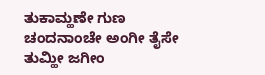ತುಕಾಮ್ಹಣೇ ಗುಣ ಚಂದನಾಂಚೇ ಅಂಗೀ ತೈಸೇ ತುಮ್ಹೀ ಜಗೀಂ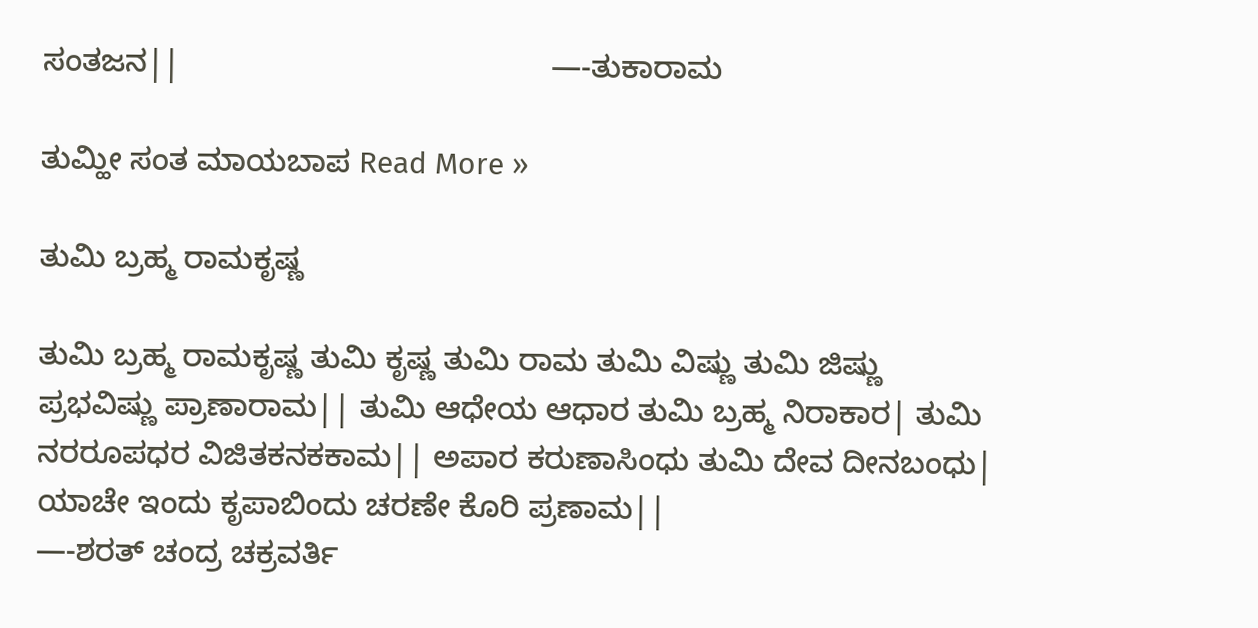ಸಂತಜನ||                                           —-ತುಕಾರಾಮ

ತುಮ್ಹೀ ಸಂತ ಮಾಯಬಾಪ Read More »

ತುಮಿ ಬ್ರಹ್ಮ ರಾಮಕೃಷ್ಣ

ತುಮಿ ಬ್ರಹ್ಮ ರಾಮಕೃಷ್ಣ ತುಮಿ ಕೃಷ್ಣ ತುಮಿ ರಾಮ ತುಮಿ ವಿಷ್ಣು ತುಮಿ ಜಿಷ್ಣು ಪ್ರಭವಿಷ್ಣು ಪ್ರಾಣಾರಾಮ|| ತುಮಿ ಆಧೇಯ ಆಧಾರ ತುಮಿ ಬ್ರಹ್ಮ ನಿರಾಕಾರ| ತುಮಿ ನರರೂಪಧರ ವಿಜಿತಕನಕಕಾಮ|| ಅಪಾರ ಕರುಣಾಸಿಂಧು ತುಮಿ ದೇವ ದೀನಬಂಧು| ಯಾಚೇ ಇಂದು ಕೃಪಾಬಿಂದು ಚರಣೇ ಕೊರಿ ಪ್ರಣಾಮ||                                                          —-ಶರತ್ ಚಂದ್ರ ಚಕ್ರವರ್ತಿ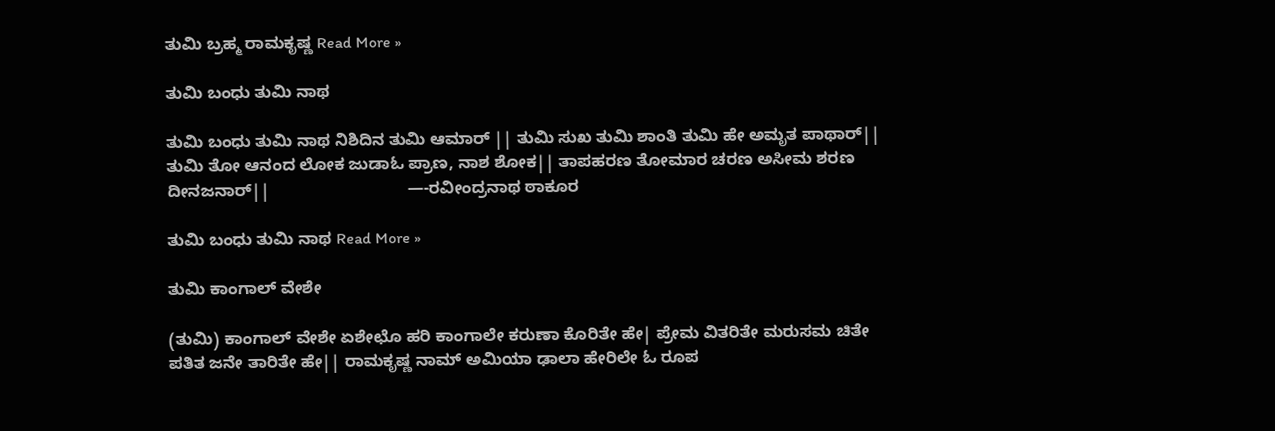ತುಮಿ ಬ್ರಹ್ಮ ರಾಮಕೃಷ್ಣ Read More »

ತುಮಿ ಬಂಧು ತುಮಿ ನಾಥ

ತುಮಿ ಬಂಧು ತುಮಿ ನಾಥ ನಿಶಿದಿನ ತುಮಿ ಆಮಾರ್ || ತುಮಿ ಸುಖ ತುಮಿ ಶಾಂತಿ ತುಮಿ ಹೇ ಅಮೃತ ಪಾಥಾರ್|| ತುಮಿ ತೋ ಆನಂದ ಲೋಕ ಜುಡಾಓ ಪ್ರಾಣ, ನಾಶ ಶೋಕ|| ತಾಪಹರಣ ತೋಮಾರ ಚರಣ ಅಸೀಮ ಶರಣ ದೀನಜನಾರ್||                              —-ರವೀಂದ್ರನಾಥ ಠಾಕೂರ

ತುಮಿ ಬಂಧು ತುಮಿ ನಾಥ Read More »

ತುಮಿ ಕಾಂಗಾಲ್ ವೇಶೇ

(ತುಮಿ) ಕಾಂಗಾಲ್ ವೇಶೇ ಏಶೇಛೊ ಹರಿ ಕಾಂಗಾಲೇ ಕರುಣಾ ಕೊರಿತೇ ಹೇ| ಪ್ರೇಮ ವಿತರಿತೇ ಮರುಸಮ ಚಿತೇ ಪತಿತ ಜನೇ ತಾರಿತೇ ಹೇ|| ರಾಮಕೃಷ್ಣ ನಾಮ್ ಅಮಿಯಾ ಢಾಲಾ ಹೇರಿಲೇ ಓ ರೂಪ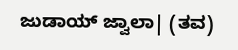ಜುಡಾಯ್ ಜ್ವಾಲಾ| (ತವ)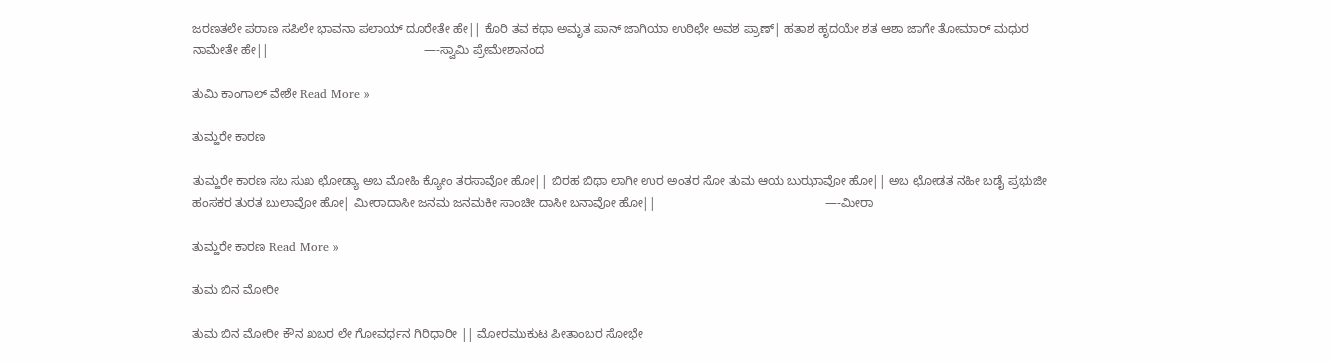ಜರಣತಲೇ ಪರಾಣ ಸಪಿಲೇ ಭಾವನಾ ಪಲಾಯ್ ದೂರೇತೇ ಹೇ|| ಕೊರಿ ತವ ಕಥಾ ಅಮೃತ ಪಾನ್ ಜಾಗಿಯಾ ಉಠಿಛೇ ಅವಶ ಪ್ರಾಣ್| ಹತಾಶ ಹೃದಯೇ ಶತ ಆಶಾ ಜಾಗೇ ತೋಮಾರ್ ಮಧುರ ನಾಮೇತೇ ಹೇ||                                             —-ಸ್ವಾಮಿ ಪ್ರೇಮೇಶಾನಂದ

ತುಮಿ ಕಾಂಗಾಲ್ ವೇಶೇ Read More »

ತುಮ್ಹರೇ ಕಾರಣ

ತುಮ್ಹರೇ ಕಾರಣ ಸಬ ಸುಖ ಛೋಡ್ಯಾ ಅಬ ಮೋಹಿ ಕ್ಯೋಂ ತರಸಾವೋ ಹೋ|| ಬಿರಹ ಬಿಥಾ ಲಾಗೀ ಉರ ಅಂತರ ಸೋ ತುಮ ಆಯ ಬುಝಾವೋ ಹೋ|| ಅಬ ಛೋಡತ ನಹೀ ಬಡೈ ಪ್ರಭುಜೀ ಹಂಸಕರ ತುರತ ಬುಲಾವೋ ಹೋ| ಮೀರಾದಾಸೀ ಜನಮ ಜನಮಕೀ ಸಾಂಚೀ ದಾಸೀ ಬನಾವೋ ಹೋ||                                                 —-ಮೀರಾ

ತುಮ್ಹರೇ ಕಾರಣ Read More »

ತುಮ ಬಿನ ಮೋರೀ

ತುಮ ಬಿನ ಮೋರೀ ಕೌನ ಖಬರ ಲೇ ಗೋವರ್ಧನ ಗಿರಿಧಾರೀ || ಮೋರಮುಕುಟ ಪೀತಾಂಬರ ಸೋಭೇ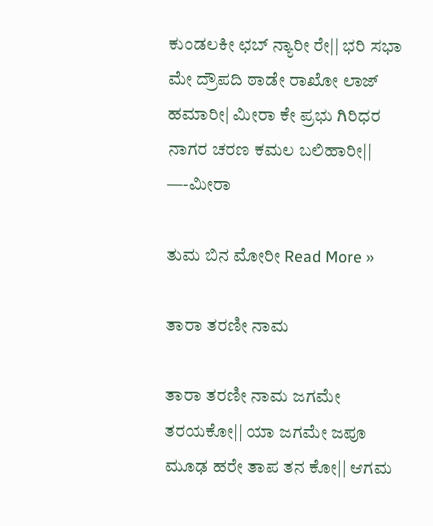ಕುಂಡಲಕೀ ಛಬ್ ನ್ಯಾರೀ ರೇ|| ಭರಿ ಸಭಾ ಮೇ ದ್ರೌಪದಿ ಠಾಡೇ ರಾಖೋ ಲಾಜ್ ಹಮಾರೀ| ಮೀರಾ ಕೇ ಪ್ರಭು ಗಿರಿಧರ ನಾಗರ ಚರಣ ಕಮಲ ಬಲಿಹಾರೀ||                                       —-ಮೀರಾ

ತುಮ ಬಿನ ಮೋರೀ Read More »

ತಾರಾ ತರಣೀ ನಾಮ

ತಾರಾ ತರಣೀ ನಾಮ ಜಗಮೇ ತರಯಕೋ|| ಯಾ ಜಗಮೇ ಜಪೂ ಮೂಢ ಹರೇ ತಾಪ ತನ ಕೋ|| ಆಗಮ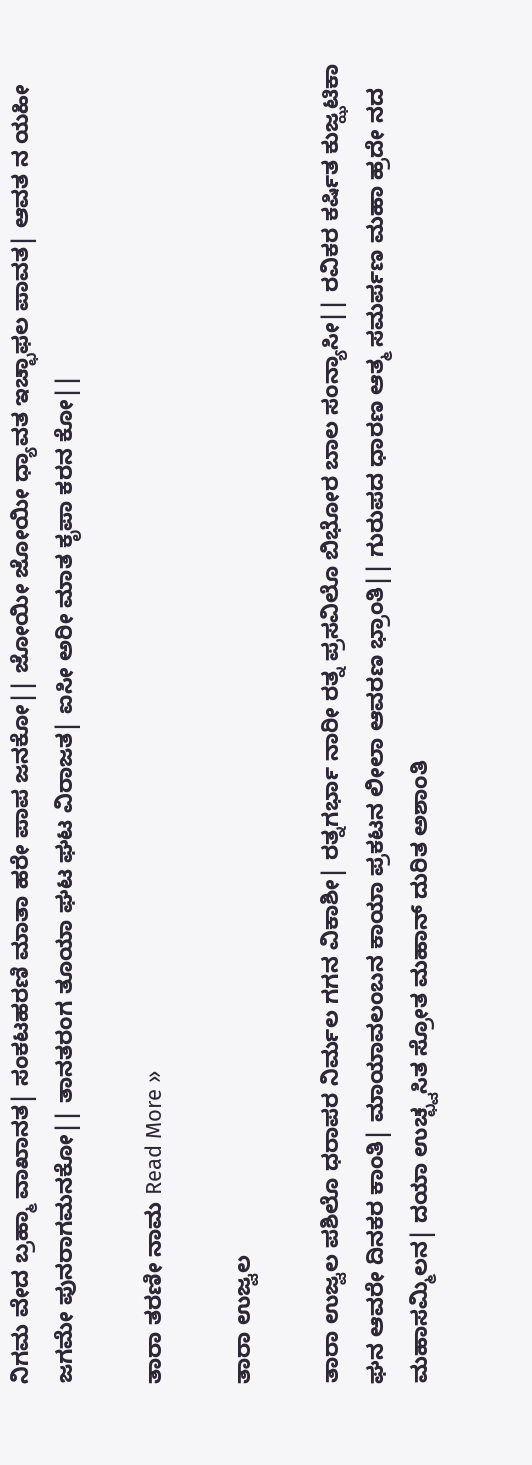ನಿಗಮ ವೇದ ಬ್ರಹ್ಮಾ ವಾಖಾನತ| ಸಂಕಟಹರಣಿ ಮಾತಾ ಹರೇ ಪಾಪ ಜನಕೋ|| ಜೋಯೀ ಜೋಯೀ ಧ್ಯಾವತ ಇಚ್ಛಾಫಲ ಪಾವತ| ಆವತ ನ ಯಹೀ ಜಗಮೇ ಪುನರಾಗಮನಕೋ|| ತಾನತರಂಗ ತೂಯಾ ಘಟ ಘಟ ವಿರಾಜತ| ಐಸೀ ಅರೀ ಮಾತ ಕೃಪಾ ಕರನ ಕೋ||

ತಾರಾ ತರಣೀ ನಾಮ Read More »

ತಾರಾ ಉಜ್ವಲ

ತಾರಾ ಉಜ್ವಲ ಪಶಿಲೊ ಧರಾಪರ ನಿರ್ಮಲ ಗಗನ ವಿಕಾಶೀ| ರತ್ನಗರ್ಭಾ ನಾರೀ ರತ್ನ ಪ್ರಸವಿಲೊ ಬಿಭೋರ ಬಾಲ ಸಂನ್ಯಾಸೀ|| ರವಿಕರ ಕರ್ಷಿತ ಕುಜ್ಝಟಿಕಾ ಘನ ಆವರೇ ದಿನಕರ ಕಾಂತಿ| ಮಾಯಾವಲಂಬನ ಕಾಯಾ ಪ್ರಕಟನ ಲೀಲಾ ಆವರಣ ಭ್ರಾಂತಿ|| ಗುರುಪದ ಧಾರಣ ಆತ್ಮ ಸಮರ್ಪಣ ಮಹಾ ಹ್ರದೇ ನದ ಮಹಾಸಮ್ಮಿಲನ| ದಯಾ ಉಚ್ಛ್ವಸಿತ ಸ್ರೋತ ಮಹಾನ್ ದುರಿತ ಅಶಾಂತಿ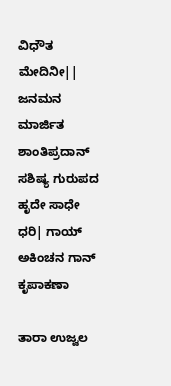ವಿಧೌತ ಮೇದಿನೀ|| ಜನಮನ ಮಾರ್ಜಿತ ಶಾಂತಿಪ್ರದಾನ್ ಸಶಿಷ್ಯ ಗುರುಪದ ಹೃದೇ ಸಾಧೇ ಧರಿ| ಗಾಯ್ ಅಕಿಂಚನ ಗಾನ್ ಕೃಪಾಕಣಾ

ತಾರಾ ಉಜ್ವಲ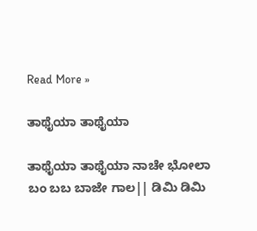Read More »

ತಾಥೈಯಾ ತಾಥೈಯಾ

ತಾಥೈಯಾ ತಾಥೈಯಾ ನಾಚೇ ಭೋಲಾ ಬಂ ಬಬ ಬಾಜೇ ಗಾಲ|| ಡಿಮಿ ಡಿಮಿ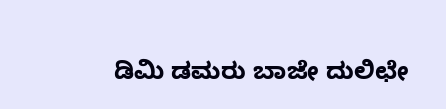ಡಿಮಿ ಡಮರು ಬಾಜೇ ದುಲಿಛೇ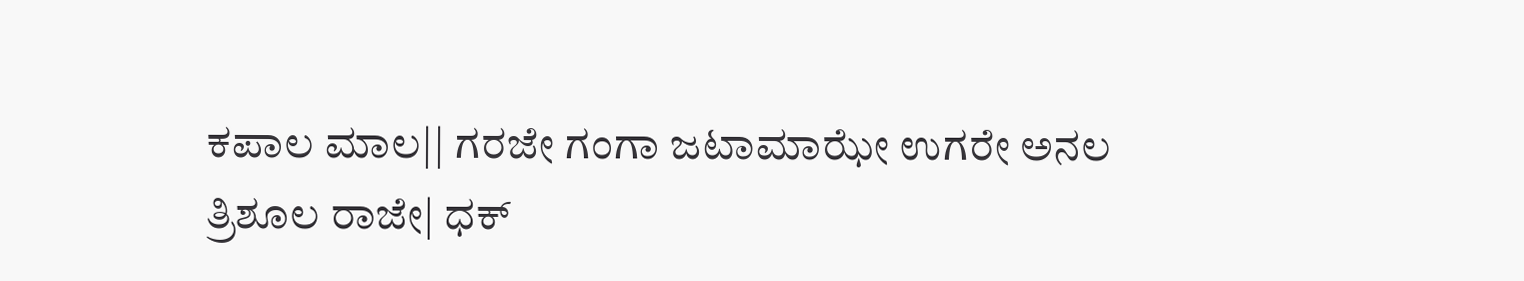ಕಪಾಲ ಮಾಲ|| ಗರಜೇ ಗಂಗಾ ಜಟಾಮಾಝೇ ಉಗರೇ ಅನಲ ತ್ರಿಶೂಲ ರಾಜೇ| ಧಕ್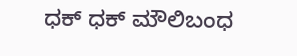ಧಕ್ ಧಕ್ ಮೌಲಿಬಂಧ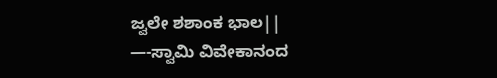ಜ್ವಲೇ ಶಶಾಂಕ ಭಾಲ||                       —-ಸ್ವಾಮಿ ವಿವೇಕಾನಂದ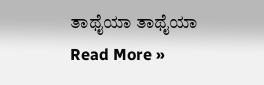ತಾಥೈಯಾ ತಾಥೈಯಾ Read More »